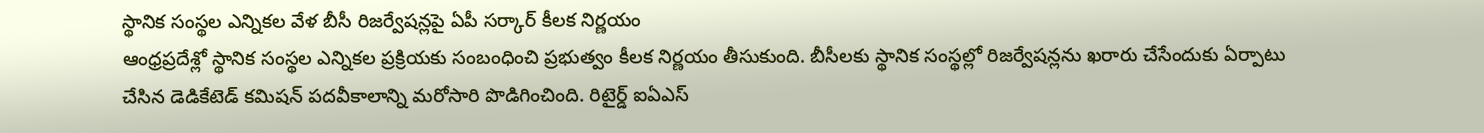స్థానిక సంస్థల ఎన్నికల వేళ బీసీ రిజర్వేషన్లపై ఏపీ సర్కార్ కీలక నిర్ణయం
ఆంధ్రప్రదేశ్లో స్థానిక సంస్థల ఎన్నికల ప్రక్రియకు సంబంధించి ప్రభుత్వం కీలక నిర్ణయం తీసుకుంది. బీసీలకు స్థానిక సంస్థల్లో రిజర్వేషన్లను ఖరారు చేసేందుకు ఏర్పాటు చేసిన డెడికేటెడ్ కమిషన్ పదవీకాలాన్ని మరోసారి పొడిగించింది. రిటైర్డ్ ఐఏఎస్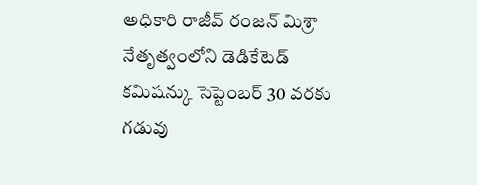అధికారి రాజీవ్ రంజన్ మిశ్రా నేతృత్వంలోని డెడికేటెడ్ కమిషన్కు సెప్టెంబర్ 30 వరకు గడువు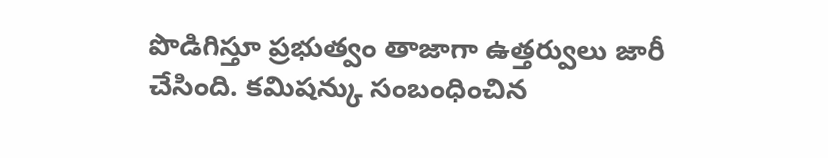పొడిగిస్తూ ప్రభుత్వం తాజాగా ఉత్తర్వులు జారీ చేసింది. కమిషన్కు సంబంధించిన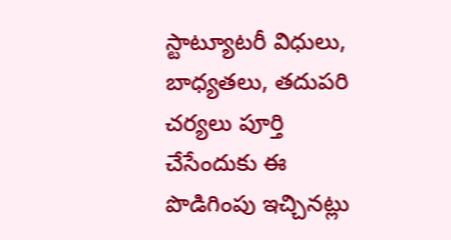స్టాట్యూటరీ విధులు, బాధ్యతలు, తదుపరి చర్యలు పూర్తి చేసేందుకు ఈ పొడిగింపు ఇచ్చినట్లు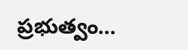ప్రభుత్వం…